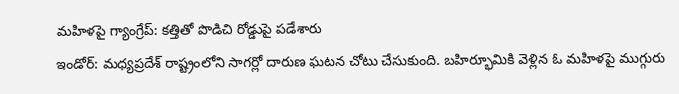మహిళపై గ్యాంగ్రేప్: కత్తితో పొడిచి రోడ్డుపై పడేశారు
ఇండోర్: మధ్యప్రదేశ్ రాష్ట్రంలోని సాగర్లో దారుణ ఘటన చోటు చేసుకుంది. బహిర్భూమికి వెళ్లిన ఓ మహిళపై ముగ్గురు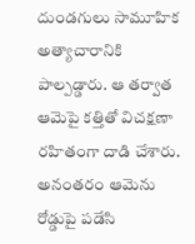దుండగులు సామూహిక అత్యాచారానికి పాల్పడ్డారు. ఆ తర్వాత ఆమెపై కత్తితో విచక్షణా రహితంగా దాడి చేశారు. అనంతరం ఆమెను రోడ్డుపై పడేసి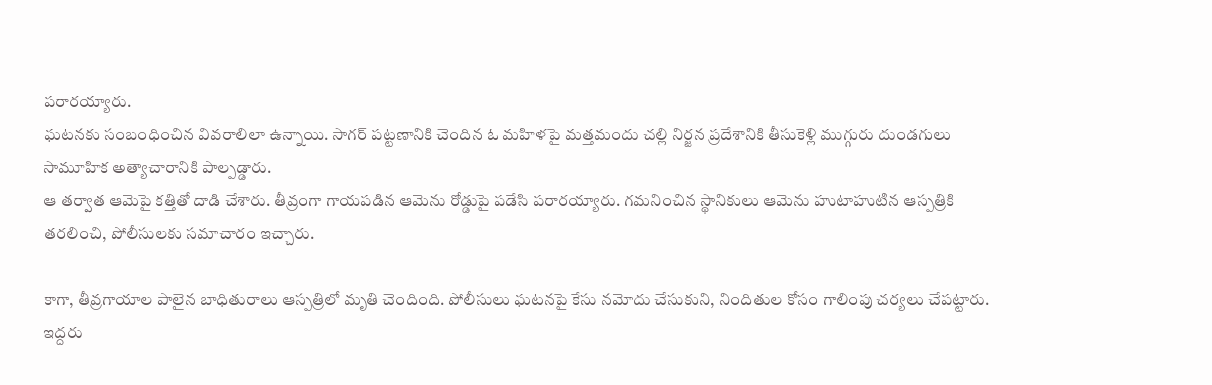పరారయ్యారు.
ఘటనకు సంబంధించిన వివరాలిలా ఉన్నాయి. సాగర్ పట్టణానికి చెందిన ఓ మహిళపై మత్తమందు చల్లి నిర్జన ప్రదేశానికి తీసుకెళ్లి ముగ్గురు దుండగులు సామూహిక అత్యాచారానికి పాల్పడ్డారు.
ఆ తర్వాత ఆమెపై కత్తితో దాడి చేశారు. తీవ్రంగా గాయపడిన ఆమెను రోడ్డుపై పడేసి పరారయ్యారు. గమనించిన స్థానికులు ఆమెను హుటాహుటిన ఆస్పత్రికి తరలించి, పోలీసులకు సమాచారం ఇచ్చారు.

కాగా, తీవ్రగాయాల పాలైన బాధితురాలు ఆస్పత్రిలో మృతి చెందింది. పోలీసులు ఘటనపై కేసు నమోదు చేసుకుని, నిందితుల కోసం గాలింపు చర్యలు చేపట్టారు.
ఇద్దరు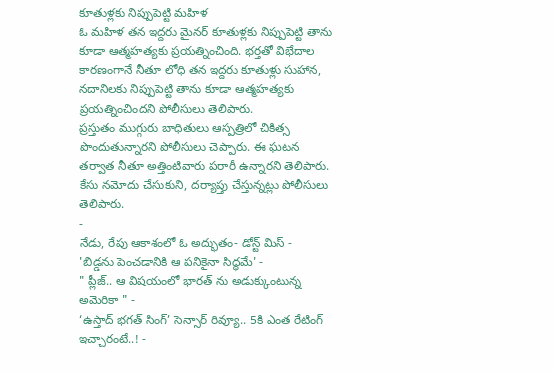కూతుళ్లకు నిప్పుపెట్టి మహిళ
ఓ మహిళ తన ఇద్దరు మైనర్ కూతుళ్లకు నిప్పుపెట్టి తాను కూడా ఆత్మహత్యకు ప్రయత్నించింది. భర్తతో విభేదాల కారణంగానే నీతూ లోధి తన ఇద్దరు కూతుళ్లు సుహాన, నదానిలకు నిప్పుపెట్టి తాను కూడా ఆత్మహత్యకు ప్రయత్నించిందని పోలీసులు తెలిపారు.
ప్రస్తుతం ముగ్గురు బాధితులు ఆస్పత్రిలో చికిత్స పొందుతున్నారని పోలీసులు చెప్పారు. ఈ ఘటన తర్వాత నీతూ అత్తింటివారు పరారీ ఉన్నారని తెలిపారు. కేసు నమోదు చేసుకుని, దర్యాప్తు చేస్తున్నట్లు పోలీసులు తెలిపారు.
-
నేడు, రేపు ఆకాశంలో ఓ అద్భుతం- డోన్ట్ మిస్ -
'బిడ్డను పెంచడానికి ఆ పనికైనా సిద్ధమే' -
" ప్లీజ్.. ఆ విషయంలో భారత్ ను అడుక్కుంటున్న అమెరికా " -
‘ఉస్తాద్ భగత్ సింగ్’ సెన్సార్ రివ్యూ.. 5కి ఎంత రేటింగ్ ఇచ్చారంటే..! -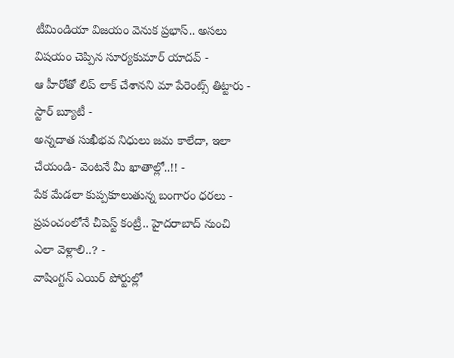టీమిండియా విజయం వెనుక ప్రభాస్.. అసలు విషయం చెప్పిన సూర్యకుమార్ యాదవ్ -
ఆ హీరోతో లిప్ లాక్ చేశానని మా పేరెంట్స్ తిట్టారు - స్టార్ బ్యూటీ -
అన్నదాత సుఖీభవ నిధులు జమ కాలేదా, ఇలా చేయండి- వెంటనే మీ ఖాతాల్లో..!! -
పేక మేడలా కుప్పకూలుతున్న బంగారం ధరలు -
ప్రపంచంలోనే చీపెస్ట్ కంట్రీ.. హైదరాబాద్ నుంచి ఎలా వెళ్లాలి..? -
వాషింగ్టన్ ఎయిర్ పోర్టుల్లో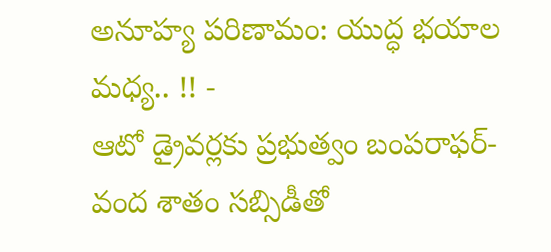అనూహ్య పరిణామం: యుద్ధ భయాల మధ్య.. !! -
ఆటో డ్రైవర్లకు ప్రభుత్వం బంపరాఫర్- వంద శాతం సబ్సిడీతో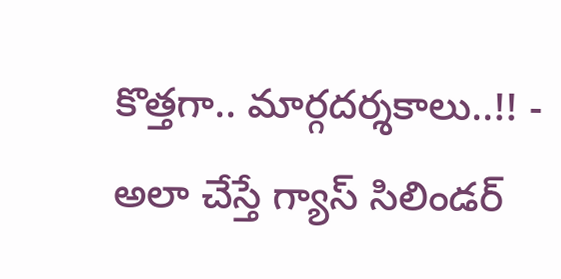కొత్తగా.. మార్గదర్శకాలు..!! -
అలా చేస్తే గ్యాస్ సిలిండర్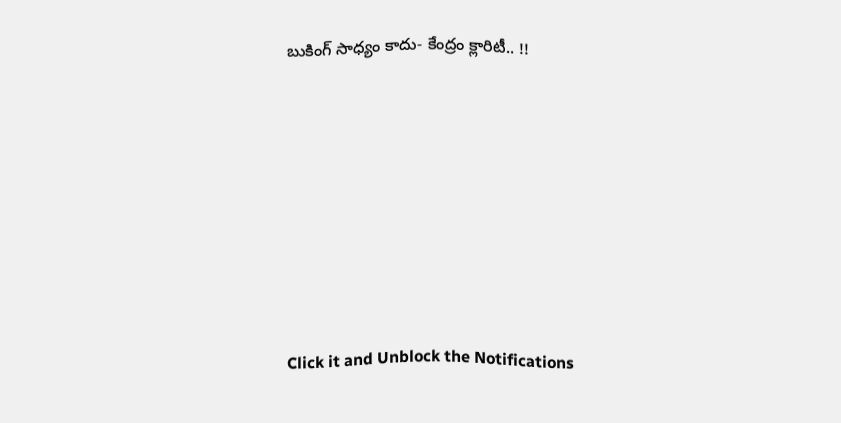బుకింగ్ సాధ్యం కాదు- కేంద్రం క్లారిటీ.. !!












Click it and Unblock the Notifications